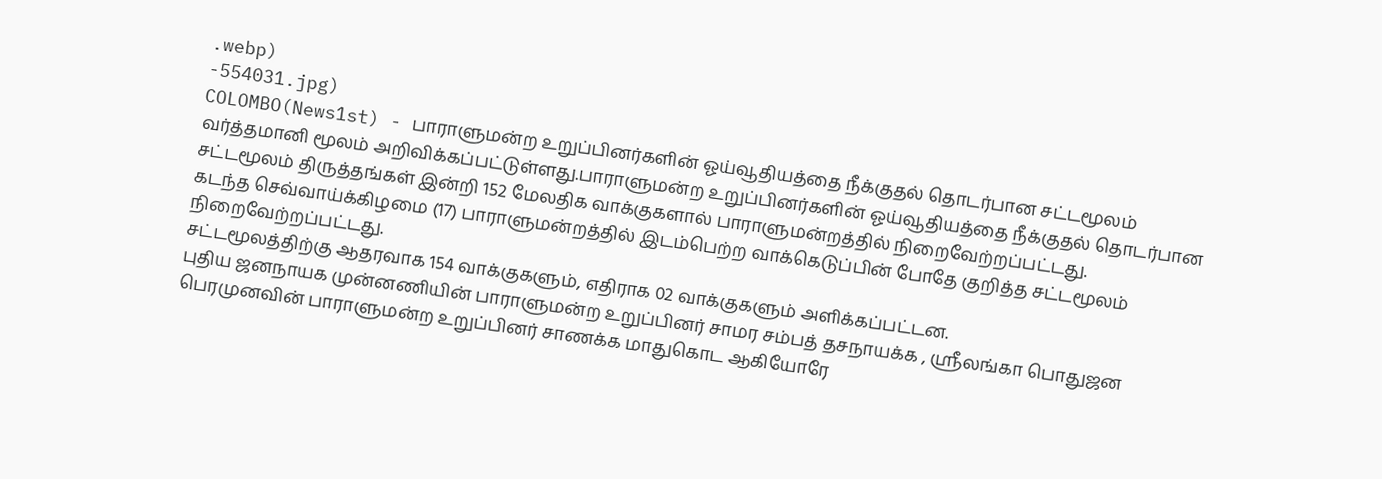.webp)
-554031.jpg)
COLOMBO(News1st) - பாராளுமன்ற உறுப்பினர்களின் ஓய்வூதியத்தை நீக்குதல் தொடர்பான சட்டமூலம் வர்த்தமானி மூலம் அறிவிக்கப்பட்டுள்ளது.பாராளுமன்ற உறுப்பினர்களின் ஓய்வூதியத்தை நீக்குதல் தொடர்பான சட்டமூலம் திருத்தங்கள் இன்றி 152 மேலதிக வாக்குகளால் பாராளுமன்றத்தில் நிறைவேற்றப்பட்டது.
கடந்த செவ்வாய்க்கிழமை (17) பாராளுமன்றத்தில் இடம்பெற்ற வாக்கெடுப்பின் போதே குறித்த சட்டமூலம் நிறைவேற்றப்பட்டது.
சட்டமூலத்திற்கு ஆதரவாக 154 வாக்குகளும், எதிராக 02 வாக்குகளும் அளிக்கப்பட்டன.
புதிய ஜனநாயக முன்னணியின் பாராளுமன்ற உறுப்பினர் சாமர சம்பத் தசநாயக்க , ஸ்ரீலங்கா பொதுஜன பெரமுனவின் பாராளுமன்ற உறுப்பினர் சாணக்க மாதுகொட ஆகியோரே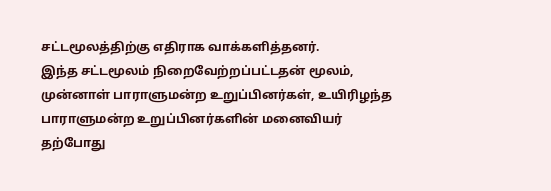சட்டமூலத்திற்கு எதிராக வாக்களித்தனர்.
இந்த சட்டமூலம் நிறைவேற்றப்பட்டதன் மூலம், முன்னாள் பாராளுமன்ற உறுப்பினர்கள், உயிரிழந்த பாராளுமன்ற உறுப்பினர்களின் மனைவியர் தற்போது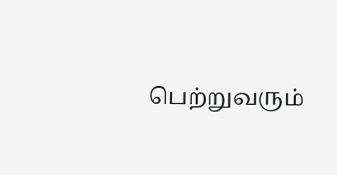பெற்றுவரும்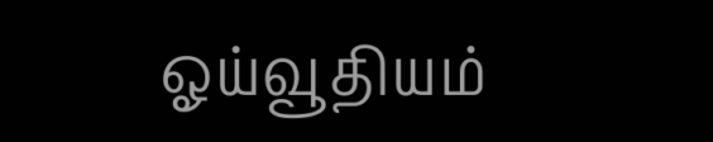ஓய்வூதியம்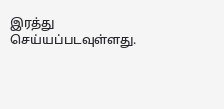இரத்து செய்யப்படவுள்ளது.